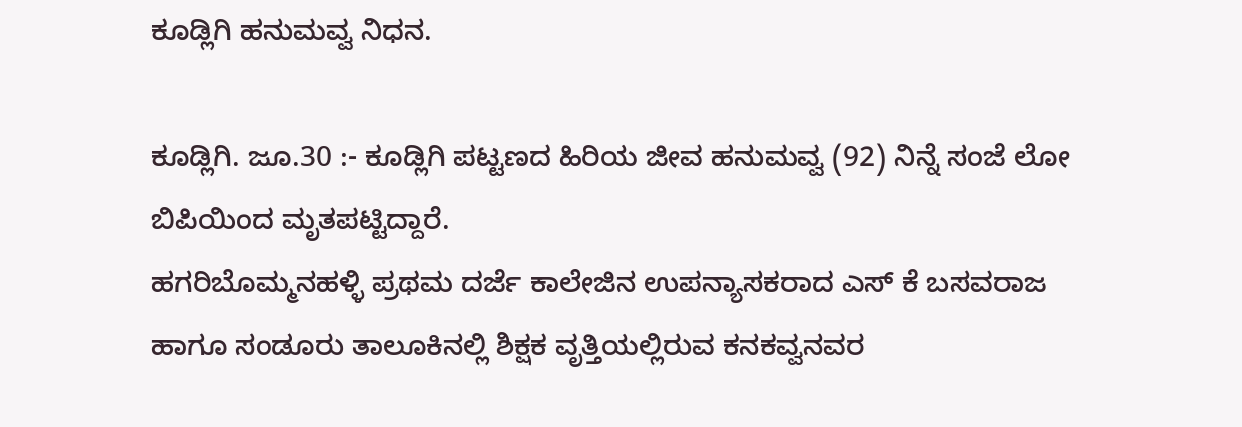ಕೂಡ್ಲಿಗಿ ಹನುಮವ್ವ ನಿಧನ.

ಕೂಡ್ಲಿಗಿ. ಜೂ.30 :- ಕೂಡ್ಲಿಗಿ ಪಟ್ಟಣದ ಹಿರಿಯ ಜೀವ ಹನುಮವ್ವ (92) ನಿನ್ನೆ ಸಂಜೆ ಲೋ ಬಿಪಿಯಿಂದ ಮೃತಪಟ್ಟಿದ್ದಾರೆ.
ಹಗರಿಬೊಮ್ಮನಹಳ್ಳಿ ಪ್ರಥಮ ದರ್ಜೆ ಕಾಲೇಜಿನ ಉಪನ್ಯಾಸಕರಾದ ಎಸ್ ಕೆ ಬಸವರಾಜ ಹಾಗೂ ಸಂಡೂರು ತಾಲೂಕಿನಲ್ಲಿ ಶಿಕ್ಷಕ ವೃತ್ತಿಯಲ್ಲಿರುವ ಕನಕವ್ವನವರ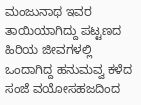ಮಂಜುನಾಥ ಇವರ ತಾಯಿಯಾಗಿದ್ದು ಪಟ್ಟಣದ ಹಿರಿಯ ಜೀವಗಳಲ್ಲಿ ಒಂದಾಗಿದ್ದ ಹನುಮವ್ವ ಕಳೆದ ಸಂಜೆ ವಯೋಸಹಜದಿಂದ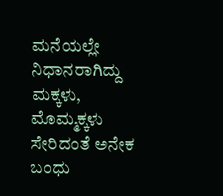ಮನೆಯಲ್ಲೇ ನಿಧಾನರಾಗಿದ್ದು ಮಕ್ಕಳು, ಮೊಮ್ಮಕ್ಕಳು ಸೇರಿದಂತೆ ಅನೇಕ ಬಂಧು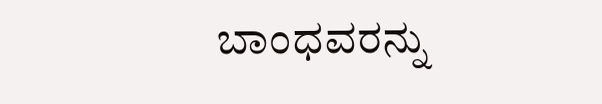ಬಾಂಧವರನ್ನು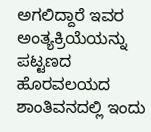ಅಗಲಿದ್ದಾರೆ ಇವರ ಅಂತ್ಯಕ್ರಿಯೆಯನ್ನು ಪಟ್ಟಣದ ಹೊರವಲಯದ ಶಾಂತಿವನದಲ್ಲಿ ಇಂದು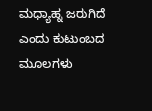ಮಧ್ಯಾಹ್ನ ಜರುಗಿದೆ ಎಂದು ಕುಟುಂಬದ ಮೂಲಗಳು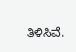ತಿಳಿಸಿವೆ.